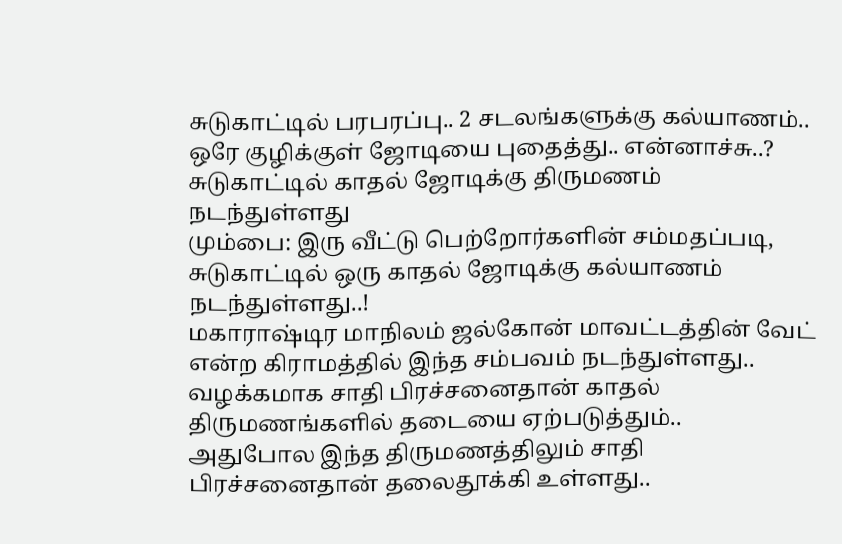சுடுகாட்டில் பரபரப்பு.. 2 சடலங்களுக்கு கல்யாணம்.. ஒரே குழிக்குள் ஜோடியை புதைத்து.. என்னாச்சு..?
சுடுகாட்டில் காதல் ஜோடிக்கு திருமணம் நடந்துள்ளது
மும்பை: இரு வீட்டு பெற்றோர்களின் சம்மதப்படி, சுடுகாட்டில் ஒரு காதல் ஜோடிக்கு கல்யாணம் நடந்துள்ளது..!
மகாராஷ்டிர மாநிலம் ஜல்கோன் மாவட்டத்தின் வேட் என்ற கிராமத்தில் இந்த சம்பவம் நடந்துள்ளது.. வழக்கமாக சாதி பிரச்சனைதான் காதல் திருமணங்களில் தடையை ஏற்படுத்தும்..
அதுபோல இந்த திருமணத்திலும் சாதி பிரச்சனைதான் தலைதூக்கி உள்ளது..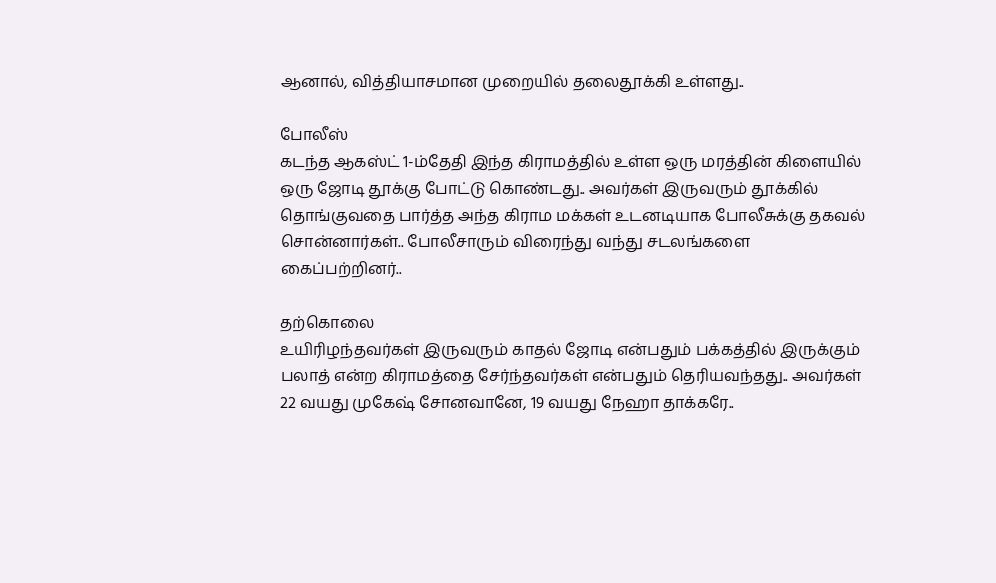ஆனால், வித்தியாசமான முறையில் தலைதூக்கி உள்ளது..

போலீஸ்
கடந்த ஆகஸ்ட் 1-ம்தேதி இந்த கிராமத்தில் உள்ள ஒரு மரத்தின் கிளையில் ஒரு ஜோடி தூக்கு போட்டு கொண்டது.. அவர்கள் இருவரும் தூக்கில் தொங்குவதை பார்த்த அந்த கிராம மக்கள் உடனடியாக போலீசுக்கு தகவல் சொன்னார்கள்.. போலீசாரும் விரைந்து வந்து சடலங்களை கைப்பற்றினர்..

தற்கொலை
உயிரிழந்தவர்கள் இருவரும் காதல் ஜோடி என்பதும் பக்கத்தில் இருக்கும் பலாத் என்ற கிராமத்தை சேர்ந்தவர்கள் என்பதும் தெரியவந்தது.. அவர்கள் 22 வயது முகேஷ் சோனவானே, 19 வயது நேஹா தாக்கரே..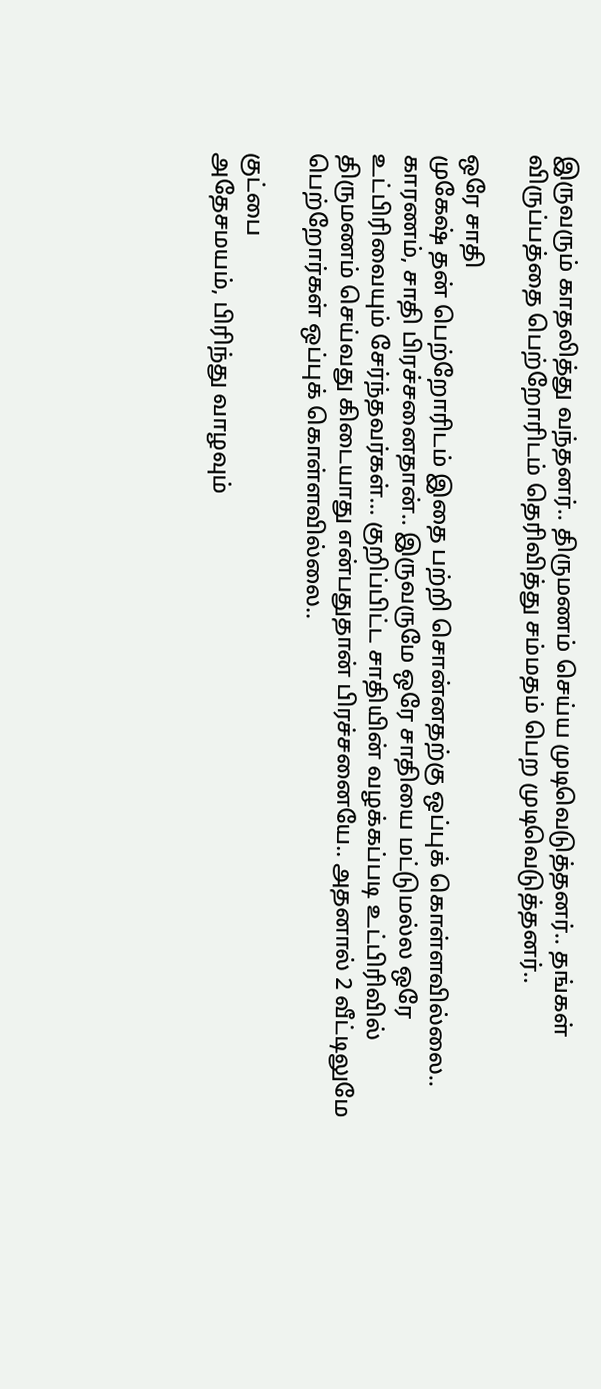இருவரும் காதலித்து வந்தனர்.. திருமணம் செய்ய முடிவெடுத்தனர்.. தங்கள் விருப்பத்தை பெற்றோரிடம் தெரிவித்து சம்மதம் பெற முடிவெடுத்தனர்..

ஒரே சாதி
முகேஷ் தன் பெற்றோரிடம் இதை பற்றி சொன்னதற்கு ஒப்புக் கொள்ளவில்லை.. காரணம், சாதி பிரச்சனைதான்.. இருவருமே ஒரே சாதியை மட்டுமல்ல ஒரே உட்பிரிவையும் சேர்ந்தவர்கள்... குறிப்பிட்ட சாதியின் வழக்கப்படி உட்பிரிவில் திருமணம் செய்வது கிடையாது என்பதுதான் பிரச்சனையே.. அதனால் 2 வீட்டிலுமே பெற்றோர்கள் ஒப்புக் கொள்ளவில்லை..

குட்பை
அதேசமயம், பிரிந்து வாழவும்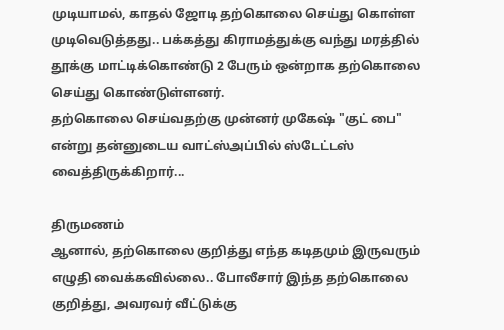முடியாமல், காதல் ஜோடி தற்கொலை செய்து கொள்ள முடிவெடுத்தது.. பக்கத்து கிராமத்துக்கு வந்து மரத்தில் தூக்கு மாட்டிக்கொண்டு 2 பேரும் ஒன்றாக தற்கொலை செய்து கொண்டுள்ளனர்.
தற்கொலை செய்வதற்கு முன்னர் முகேஷ் "குட் பை" என்று தன்னுடைய வாட்ஸ்அப்பில் ஸ்டேட்டஸ் வைத்திருக்கிறார்...

திருமணம்
ஆனால், தற்கொலை குறித்து எந்த கடிதமும் இருவரும் எழுதி வைக்கவில்லை.. போலீசார் இந்த தற்கொலை குறித்து, அவரவர் வீட்டுக்கு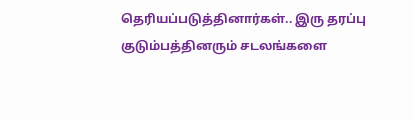தெரியப்படுத்தினார்கள்.. இரு தரப்பு குடும்பத்தினரும் சடலங்களை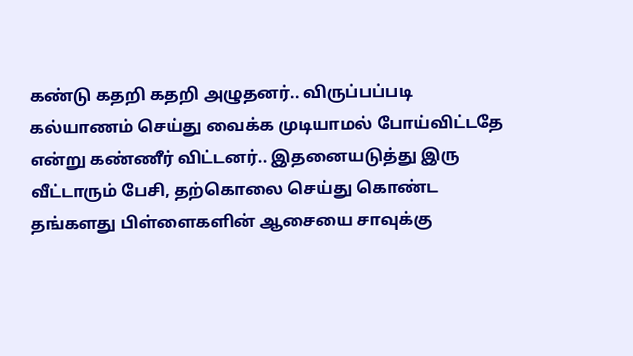கண்டு கதறி கதறி அழுதனர்.. விருப்பப்படி கல்யாணம் செய்து வைக்க முடியாமல் போய்விட்டதே என்று கண்ணீர் விட்டனர்.. இதனையடுத்து இரு வீட்டாரும் பேசி, தற்கொலை செய்து கொண்ட தங்களது பிள்ளைகளின் ஆசையை சாவுக்கு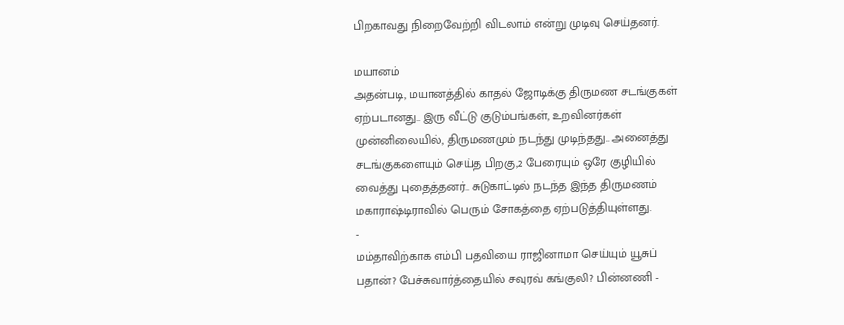பிறகாவது நிறைவேற்றி விடலாம் என்று முடிவு செய்தனர்.

மயானம்
அதன்படி, மயானத்தில் காதல் ஜோடிக்கு திருமண சடங்குகள் ஏற்படானது.. இரு வீட்டு குடும்பங்கள், உறவினர்கள் முன்னிலையில், திருமணமும் நடந்து முடிந்தது.. அனைத்து சடங்குகளையும் செய்த பிறகு,2 பேரையும் ஒரே குழியில் வைத்து புதைத்தனர்.. சுடுகாட்டில் நடந்த இந்த திருமணம் மகாராஷ்டிராவில் பெரும் சோகத்தை ஏற்படுத்தியுள்ளது.
-
மம்தாவிற்காக எம்பி பதவியை ராஜினாமா செய்யும் யூசுப் பதான்? பேச்சுவார்த்தையில் சவுரவ் கங்குலி? பின்னணி -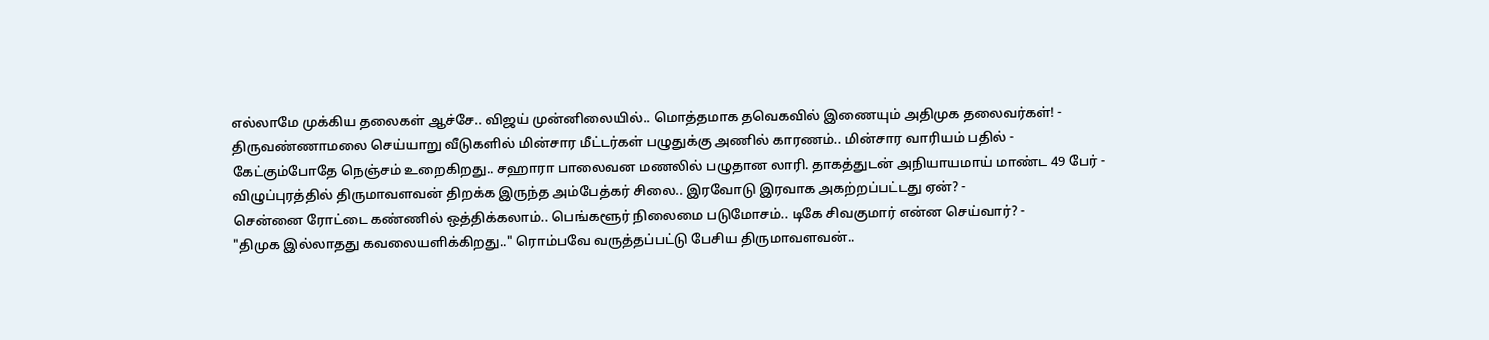எல்லாமே முக்கிய தலைகள் ஆச்சே.. விஜய் முன்னிலையில்.. மொத்தமாக தவெகவில் இணையும் அதிமுக தலைவர்கள்! -
திருவண்ணாமலை செய்யாறு வீடுகளில் மின்சார மீட்டர்கள் பழுதுக்கு அணில் காரணம்.. மின்சார வாரியம் பதில் -
கேட்கும்போதே நெஞ்சம் உறைகிறது.. சஹாரா பாலைவன மணலில் பழுதான லாரி. தாகத்துடன் அநியாயமாய் மாண்ட 49 பேர் -
விழுப்புரத்தில் திருமாவளவன் திறக்க இருந்த அம்பேத்கர் சிலை.. இரவோடு இரவாக அகற்றப்பட்டது ஏன்? -
சென்னை ரோட்டை கண்ணில் ஒத்திக்கலாம்.. பெங்களூர் நிலைமை படுமோசம்.. டிகே சிவகுமார் என்ன செய்வார்? -
"திமுக இல்லாதது கவலையளிக்கிறது.." ரொம்பவே வருத்தப்பட்டு பேசிய திருமாவளவன்..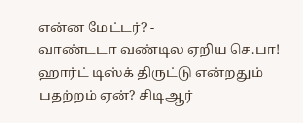என்ன மேட்டர்? -
வாண்டடா வண்டில ஏறிய செ.பா! ஹார்ட் டிஸ்க் திருட்டு என்றதும் பதற்றம் ஏன்? சிடிஆர்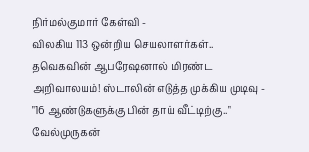நிர்மல்குமார் கேள்வி -
விலகிய 113 ஒன்றிய செயலாளர்கள்.. தவெகவின் ஆபரேஷனால் மிரண்ட அறிவாலயம்! ஸ்டாலின் எடுத்த முக்கிய முடிவு -
"16 ஆண்டுகளுக்கு பின் தாய் வீட்டிற்கு.." வேல்முருகன்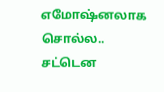எமோஷ்னலாக சொல்ல.. சட்டென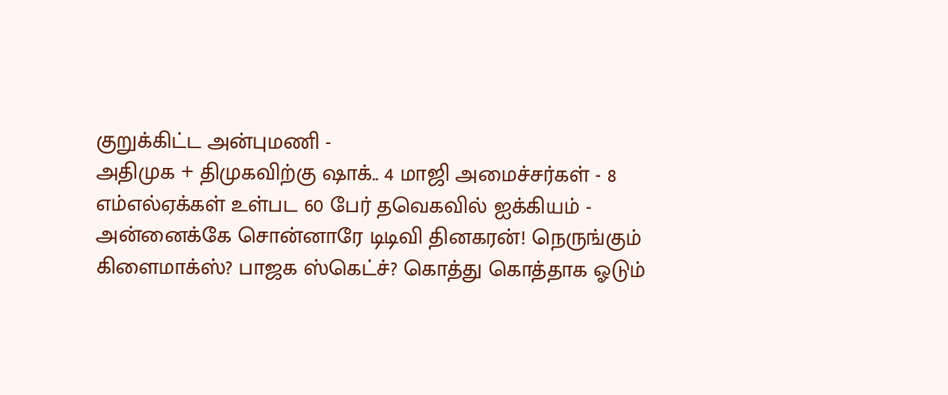குறுக்கிட்ட அன்புமணி -
அதிமுக + திமுகவிற்கு ஷாக்.. 4 மாஜி அமைச்சர்கள் - 8 எம்எல்ஏக்கள் உள்பட 60 பேர் தவெகவில் ஐக்கியம் -
அன்னைக்கே சொன்னாரே டிடிவி தினகரன்! நெருங்கும் கிளைமாக்ஸ்? பாஜக ஸ்கெட்ச்? கொத்து கொத்தாக ஓடும்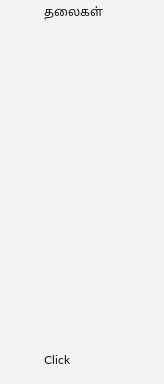தலைகள்












Click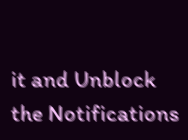it and Unblock the Notifications